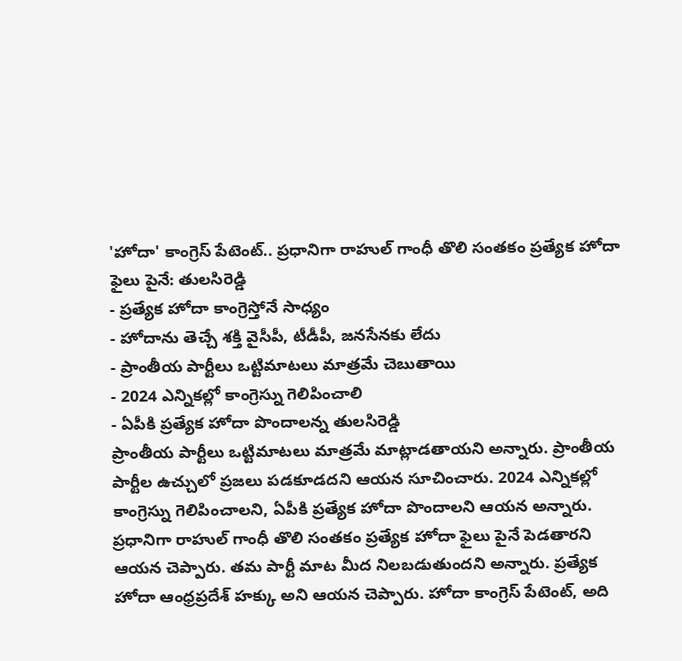'హోదా' కాంగ్రెస్ పేటెంట్.. ప్రధానిగా రాహుల్ గాంధీ తొలి సంతకం ప్రత్యేక హోదా ఫైలు పైనే: తులసిరెడ్డి
- ప్రత్యేక హోదా కాంగ్రెస్తోనే సాధ్యం
- హోదాను తెచ్చే శక్తి వైసీపీ, టీడీపీ, జనసేనకు లేదు
- ప్రాంతీయ పార్టీలు ఒట్టిమాటలు మాత్రమే చెబుతాయి
- 2024 ఎన్నికల్లో కాంగ్రెస్ను గెలిపించాలి
- ఏపీకి ప్రత్యేక హోదా పొందాలన్న తులసిరెడ్డి
ప్రాంతీయ పార్టీలు ఒట్టిమాటలు మాత్రమే మాట్లాడతాయని అన్నారు. ప్రాంతీయ పార్టీల ఉచ్చులో ప్రజలు పడకూడదని ఆయన సూచించారు. 2024 ఎన్నికల్లో కాంగ్రెస్ను గెలిపించాలని, ఏపీకి ప్రత్యేక హోదా పొందాలని ఆయన అన్నారు. ప్రధానిగా రాహుల్ గాంధీ తొలి సంతకం ప్రత్యేక హోదా ఫైలు పైనే పెడతారని ఆయన చెప్పారు. తమ పార్టీ మాట మీద నిలబడుతుందని అన్నారు. ప్రత్యేక హోదా ఆంధ్రప్రదేశ్ హక్కు అని ఆయన చెప్పారు. హోదా కాంగ్రెస్ పేటెంట్, అది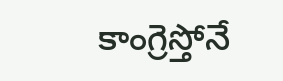కాంగ్రెస్తోనే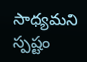సాధ్యమని స్పష్టం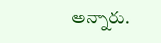అన్నారు.